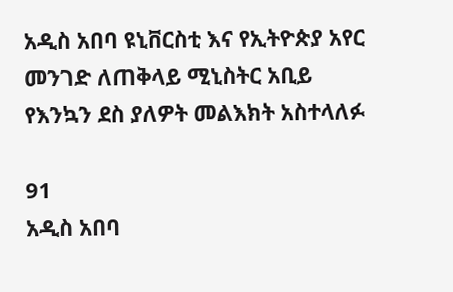አዲስ አበባ ዩኒቨርስቲ እና የኢትዮጵያ አየር መንገድ ለጠቅላይ ሚኒስትር አቢይ የእንኳን ደስ ያለዎት መልእክት አስተላለፉ

91
አዲስ አበባ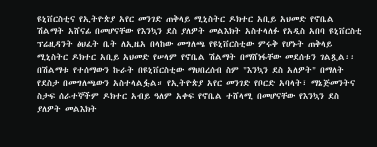ዩኒቨርስቲና የኢትዮጵያ አየር መንገድ ጠቅላይ ሚኒስትር ዶክተር አቢይ አህመድ የኖቤል ሽልማት አሸናፊ በመሆናቸው የእንኳን ደስ ያለዎት መልእክት አስተላለፉ የአዲስ አበባ ዩኒቨርስቲ ፕሬዚዳንት ፅህፈት ቤት ለኢዜአ በላከው መግለጫ የዩኒቨርስቲው ምሩቅ የሆኑት ጠቅላይ ሚኒስትር ዶክተር አቢይ አህመድ የሠላም የኖቤል ሽልማት በማሸነፋቸው መደሰቱን ገልጿል፡፡ በሽልማቱ የተሰማውን ኩራት በዩኒቨርስቲው ማህበረሰብ ስም "እንኳን ደስ አለዎት" በማለት የደስታ በመግለጫውን አስተላልፏል። የኢትዮጵያ አየር መንገድ የቦርድ አባላት፣ ማኔጅመንትና ስታፍ ሰራተኞችም ዶክተር አብይ ዓለም አቀፍ የኖቤል ተሸላሚ በመሆናቸው የእንኳን ደስ ያለዎት መልእክት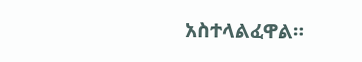አስተላልፈዋል።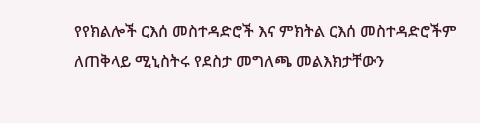የየክልሎች ርእሰ መስተዳድሮች እና ምክትል ርእሰ መስተዳድሮችም ለጠቅላይ ሚኒስትሩ የደስታ መግለጫ መልእክታቸውን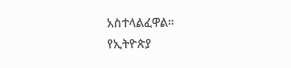አስተላልፈዋል።
የኢትዮጵያ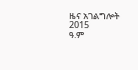ዜና አገልግሎት
2015
ዓ.ም